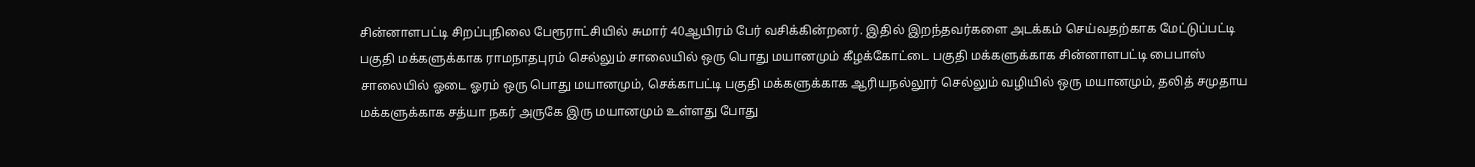சின்னாளபட்டி சிறப்புநிலை பேரூராட்சியில் சுமார் 40ஆயிரம் பேர் வசிக்கின்றனர். இதில் இறந்தவர்களை அடக்கம் செய்வதற்காக மேட்டுப்பட்டி பகுதி மக்களுக்காக ராமநாதபுரம் செல்லும் சாலையில் ஒரு பொது மயானமும் கீழக்கோட்டை பகுதி மக்களுக்காக சின்னாளபட்டி பைபாஸ் சாலையில் ஓடை ஓரம் ஒரு பொது மயானமும், செக்காபட்டி பகுதி மக்களுக்காக ஆரியநல்லூர் செல்லும் வழியில் ஒரு மயானமும், தலித் சமுதாய மக்களுக்காக சத்யா நகர் அருகே இரு மயானமும் உள்ளது போது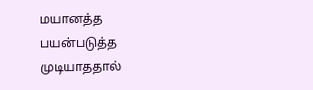மயானத்த பயன்படுத்த முடியாததால்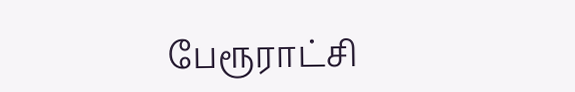பேரூராட்சி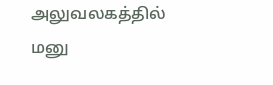அலுவலகத்தில் மனு